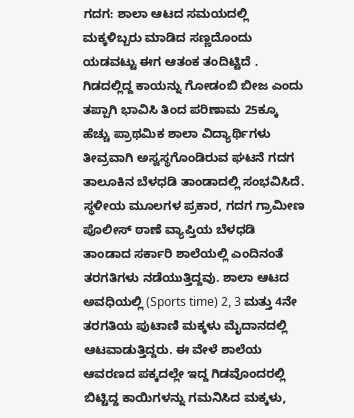ಗದಗ: ಶಾಲಾ ಆಟದ ಸಮಯದಲ್ಲಿ ಮಕ್ಕಳಿಬ್ಬರು ಮಾಡಿದ ಸಣ್ಣದೊಂದು ಯಡವಟ್ಟು ಈಗ ಆತಂಕ ತಂದಿಟ್ಟಿದೆ . ಗಿಡದಲ್ಲಿದ್ದ ಕಾಯನ್ನು ಗೋಡಂಬಿ ಬೀಜ ಎಂದು ತಪ್ಪಾಗಿ ಭಾವಿಸಿ ತಿಂದ ಪರಿಣಾಮ 25ಕ್ಕೂ ಹೆಚ್ಚು ಪ್ರಾಥಮಿಕ ಶಾಲಾ ವಿದ್ಯಾರ್ಥಿಗಳು ತೀವ್ರವಾಗಿ ಅಸ್ವಸ್ಥಗೊಂಡಿರುವ ಘಟನೆ ಗದಗ ತಾಲೂಕಿನ ಬೆಳಧಡಿ ತಾಂಡಾದಲ್ಲಿ ಸಂಭವಿಸಿದೆ.
ಸ್ಥಳೀಯ ಮೂಲಗಳ ಪ್ರಕಾರ, ಗದಗ ಗ್ರಾಮೀಣ ಪೊಲೀಸ್ ಠಾಣೆ ವ್ಯಾಪ್ತಿಯ ಬೆಳಧಡಿ ತಾಂಡಾದ ಸರ್ಕಾರಿ ಶಾಲೆಯಲ್ಲಿ ಎಂದಿನಂತೆ ತರಗತಿಗಳು ನಡೆಯುತ್ತಿದ್ದವು. ಶಾಲಾ ಆಟದ ಅವಧಿಯಲ್ಲಿ (Sports time) 2, 3 ಮತ್ತು 4ನೇ ತರಗತಿಯ ಪುಟಾಣಿ ಮಕ್ಕಳು ಮೈದಾನದಲ್ಲಿ ಆಟವಾಡುತ್ತಿದ್ದರು. ಈ ವೇಳೆ ಶಾಲೆಯ ಆವರಣದ ಪಕ್ಕದಲ್ಲೇ ಇದ್ದ ಗಿಡವೊಂದರಲ್ಲಿ ಬಿಟ್ಟಿದ್ದ ಕಾಯಿಗಳನ್ನು ಗಮನಿಸಿದ ಮಕ್ಕಳು,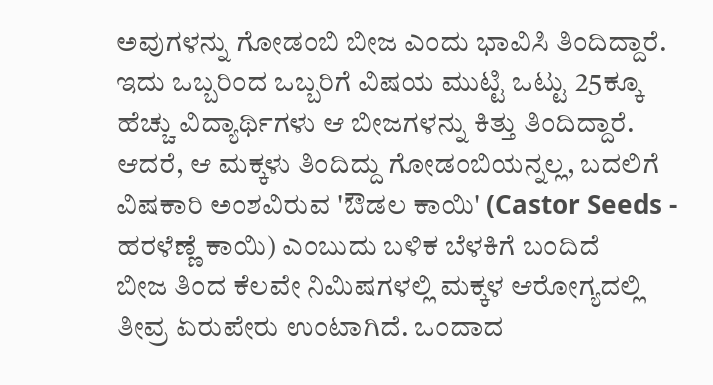ಅವುಗಳನ್ನು ಗೋಡಂಬಿ ಬೀಜ ಎಂದು ಭಾವಿಸಿ ತಿಂದಿದ್ದಾರೆ.
ಇದು ಒಬ್ಬರಿಂದ ಒಬ್ಬರಿಗೆ ವಿಷಯ ಮುಟ್ಟಿ ಒಟ್ಟು 25ಕ್ಕೂ ಹೆಚ್ಚು ವಿದ್ಯಾರ್ಥಿಗಳು ಆ ಬೀಜಗಳನ್ನು ಕಿತ್ತು ತಿಂದಿದ್ದಾರೆ. ಆದರೆ, ಆ ಮಕ್ಕಳು ತಿಂದಿದ್ದು ಗೋಡಂಬಿಯನ್ನಲ್ಲ, ಬದಲಿಗೆ ವಿಷಕಾರಿ ಅಂಶವಿರುವ 'ಔಡಲ ಕಾಯಿ' (Castor Seeds - ಹರಳೆಣ್ಣೆ ಕಾಯಿ) ಎಂಬುದು ಬಳಿಕ ಬೆಳಕಿಗೆ ಬಂದಿದೆ
ಬೀಜ ತಿಂದ ಕೆಲವೇ ನಿಮಿಷಗಳಲ್ಲಿ ಮಕ್ಕಳ ಆರೋಗ್ಯದಲ್ಲಿ ತೀವ್ರ ಏರುಪೇರು ಉಂಟಾಗಿದೆ. ಒಂದಾದ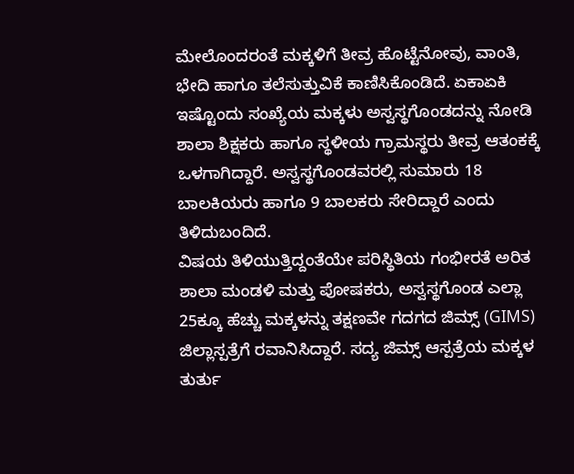ಮೇಲೊಂದರಂತೆ ಮಕ್ಕಳಿಗೆ ತೀವ್ರ ಹೊಟ್ಟೆನೋವು, ವಾಂತಿ, ಭೇದಿ ಹಾಗೂ ತಲೆಸುತ್ತುವಿಕೆ ಕಾಣಿಸಿಕೊಂಡಿದೆ. ಏಕಾಏಕಿ ಇಷ್ಟೊಂದು ಸಂಖ್ಯೆಯ ಮಕ್ಕಳು ಅಸ್ವಸ್ಥಗೊಂಡದನ್ನು ನೋಡಿ ಶಾಲಾ ಶಿಕ್ಷಕರು ಹಾಗೂ ಸ್ಥಳೀಯ ಗ್ರಾಮಸ್ಥರು ತೀವ್ರ ಆತಂಕಕ್ಕೆ ಒಳಗಾಗಿದ್ದಾರೆ. ಅಸ್ವಸ್ಥಗೊಂಡವರಲ್ಲಿ ಸುಮಾರು 18 ಬಾಲಕಿಯರು ಹಾಗೂ 9 ಬಾಲಕರು ಸೇರಿದ್ದಾರೆ ಎಂದು ತಿಳಿದುಬಂದಿದೆ.
ವಿಷಯ ತಿಳಿಯುತ್ತಿದ್ದಂತೆಯೇ ಪರಿಸ್ಥಿತಿಯ ಗಂಭೀರತೆ ಅರಿತ ಶಾಲಾ ಮಂಡಳಿ ಮತ್ತು ಪೋಷಕರು, ಅಸ್ವಸ್ಥಗೊಂಡ ಎಲ್ಲಾ 25ಕ್ಕೂ ಹೆಚ್ಚು ಮಕ್ಕಳನ್ನು ತಕ್ಷಣವೇ ಗದಗದ ಜಿಮ್ಸ್ (GIMS) ಜಿಲ್ಲಾಸ್ಪತ್ರೆಗೆ ರವಾನಿಸಿದ್ದಾರೆ. ಸದ್ಯ ಜಿಮ್ಸ್ ಆಸ್ಪತ್ರೆಯ ಮಕ್ಕಳ ತುರ್ತು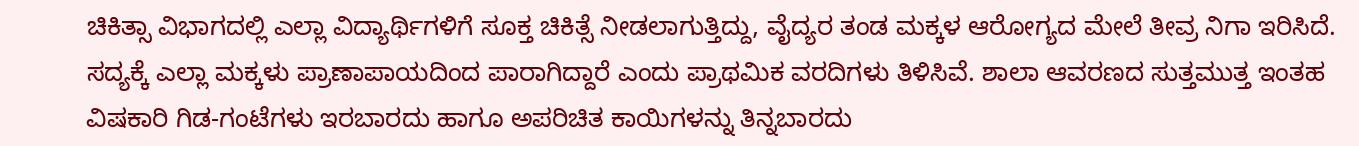ಚಿಕಿತ್ಸಾ ವಿಭಾಗದಲ್ಲಿ ಎಲ್ಲಾ ವಿದ್ಯಾರ್ಥಿಗಳಿಗೆ ಸೂಕ್ತ ಚಿಕಿತ್ಸೆ ನೀಡಲಾಗುತ್ತಿದ್ದು, ವೈದ್ಯರ ತಂಡ ಮಕ್ಕಳ ಆರೋಗ್ಯದ ಮೇಲೆ ತೀವ್ರ ನಿಗಾ ಇರಿಸಿದೆ. ಸದ್ಯಕ್ಕೆ ಎಲ್ಲಾ ಮಕ್ಕಳು ಪ್ರಾಣಾಪಾಯದಿಂದ ಪಾರಾಗಿದ್ದಾರೆ ಎಂದು ಪ್ರಾಥಮಿಕ ವರದಿಗಳು ತಿಳಿಸಿವೆ. ಶಾಲಾ ಆವರಣದ ಸುತ್ತಮುತ್ತ ಇಂತಹ ವಿಷಕಾರಿ ಗಿಡ-ಗಂಟೆಗಳು ಇರಬಾರದು ಹಾಗೂ ಅಪರಿಚಿತ ಕಾಯಿಗಳನ್ನು ತಿನ್ನಬಾರದು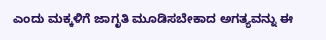ಎಂದು ಮಕ್ಕಳಿಗೆ ಜಾಗೃತಿ ಮೂಡಿಸಬೇಕಾದ ಅಗತ್ಯವನ್ನು ಈ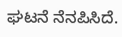ಘಟನೆ ನೆನಪಿಸಿದೆ.